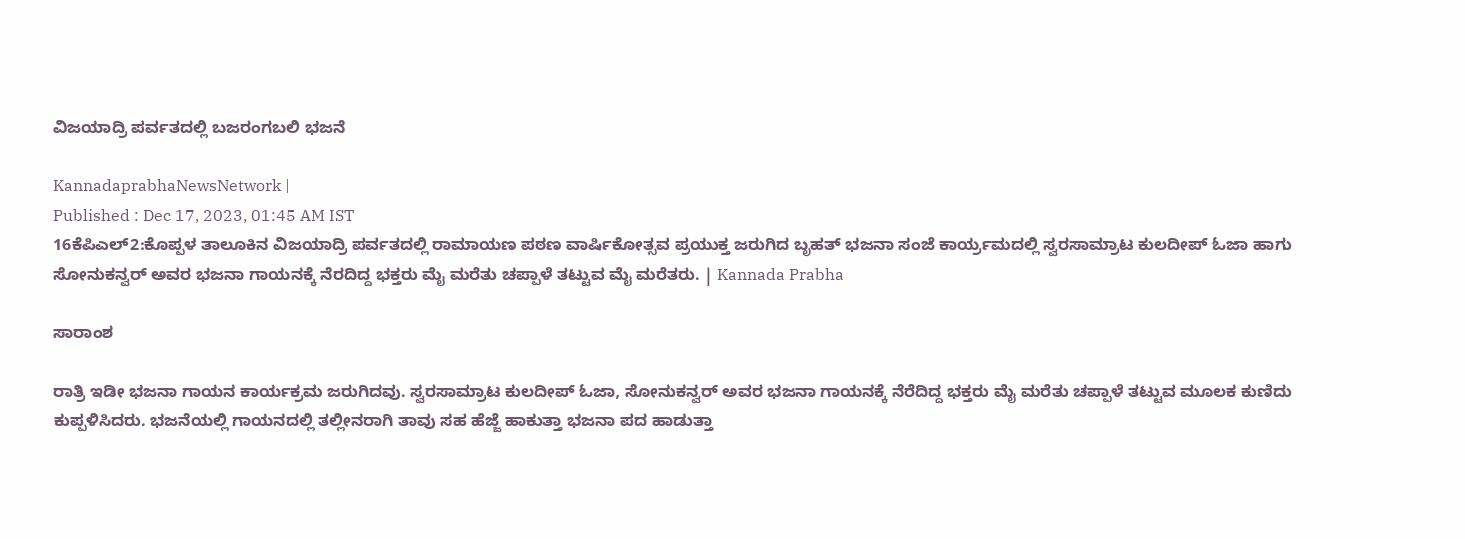ವಿಜಯಾದ್ರಿ ಪರ್ವತದಲ್ಲಿ ಬಜರಂಗಬಲಿ ಭಜನೆ

KannadaprabhaNewsNetwork |
Published : Dec 17, 2023, 01:45 AM IST
16ಕೆಪಿಎಲ್2:ಕೊಪ್ಪಳ ತಾಲೂಕಿನ ವಿಜಯಾದ್ರಿ ಪರ್ವತದಲ್ಲಿ ರಾಮಾಯಣ ಪಠಣ ವಾರ್ಷಿಕೋತ್ಸವ ಪ್ರಯುಕ್ತ ಜರುಗಿದ ಬೃಹತ್ ಭಜನಾ ಸಂಜೆ ಕಾರ್ಯ್ರಮದಲ್ಲಿ ಸ್ವರಸಾಮ್ರಾಟ ಕುಲದೀಪ್ ಓಜಾ ಹಾಗು ಸೋನುಕನ್ವರ್ ಅವರ ಭಜನಾ ಗಾಯನಕ್ಕೆ ನೆರದಿದ್ದ ಭಕ್ತರು ಮೈ ಮರೆತು ಚಪ್ಪಾಳೆ ತಟ್ಟುವ ಮೈ ಮರೆತರು. | Kannada Prabha

ಸಾರಾಂಶ

ರಾತ್ರಿ ಇಡೀ ಭಜನಾ ಗಾಯನ ಕಾರ್ಯಕ್ರಮ ಜರುಗಿದವು. ಸ್ವರಸಾಮ್ರಾಟ ಕುಲದೀಪ್ ಓಜಾ, ಸೋನುಕನ್ವರ್ ಅವರ ಭಜನಾ ಗಾಯನಕ್ಕೆ ನೆರೆದಿದ್ದ ಭಕ್ತರು ಮೈ ಮರೆತು ಚಪ್ಪಾಳೆ ತಟ್ಟುವ ಮೂಲಕ ಕುಣಿದು ಕುಪ್ಪಳಿಸಿದರು. ಭಜನೆಯಲ್ಲಿ ಗಾಯನದಲ್ಲಿ ತಲ್ಲೀನರಾಗಿ ತಾವು ಸಹ ಹೆಜ್ಜೆ ಹಾಕುತ್ತಾ ಭಜನಾ ಪದ ಹಾಡುತ್ತಾ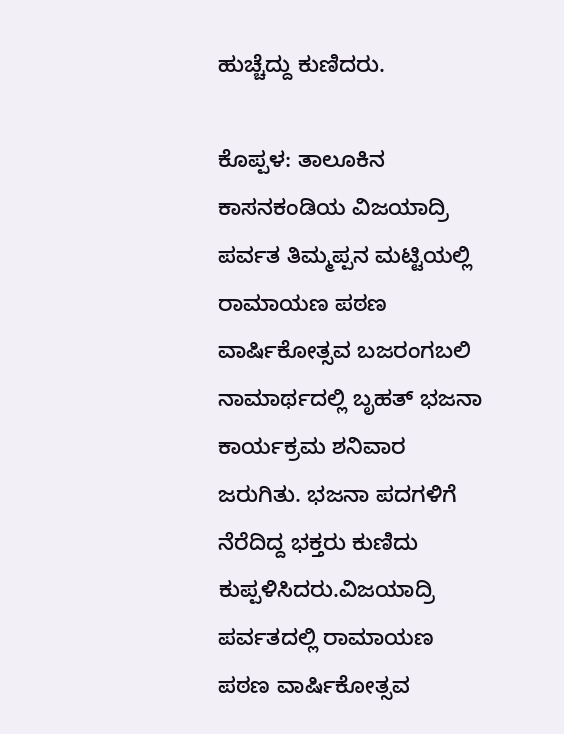ಹುಚ್ಚೆದ್ದು ಕುಣಿದರು.

ಕೊಪ್ಪಳ: ತಾಲೂಕಿನ ಕಾಸನಕಂಡಿಯ ವಿಜಯಾದ್ರಿ ಪರ್ವತ ತಿಮ್ಮಪ್ಪನ ಮಟ್ಟಿಯಲ್ಲಿ ರಾಮಾಯಣ ಪಠಣ ವಾರ್ಷಿಕೋತ್ಸವ ಬಜರಂಗಬಲಿ ನಾಮಾರ್ಥದಲ್ಲಿ ಬೃಹತ್ ಭಜನಾ ಕಾರ್ಯಕ್ರಮ ಶನಿವಾರ ಜರುಗಿತು. ಭಜನಾ ಪದಗಳಿಗೆ ನೆರೆದಿದ್ದ ಭಕ್ತರು ಕುಣಿದು ಕುಪ್ಪಳಿಸಿದರು.ವಿಜಯಾದ್ರಿ ಪರ್ವತದಲ್ಲಿ ರಾಮಾಯಣ ಪಠಣ ವಾರ್ಷಿಕೋತ್ಸವ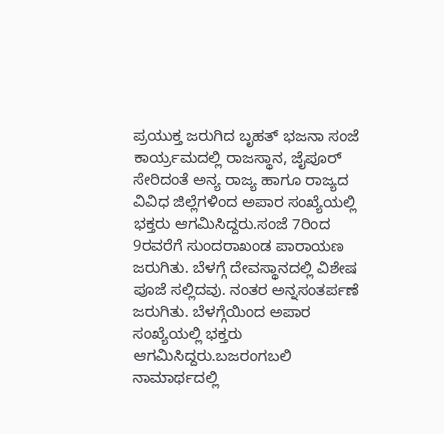ಪ್ರಯುಕ್ತ ಜರುಗಿದ ಬೃಹತ್ ಭಜನಾ ಸಂಜೆ ಕಾರ್ಯ್ರಮದಲ್ಲಿ ರಾಜಸ್ಥಾನ, ಜೈಪೂರ್ ಸೇರಿದಂತೆ ಅನ್ಯ ರಾಜ್ಯ ಹಾಗೂ ರಾಜ್ಯದ ವಿವಿಧ ಜಿಲ್ಲೆಗಳಿಂದ ಅಪಾರ ಸಂಖ್ಯೆಯಲ್ಲಿ ಭಕ್ತರು ಆಗಮಿಸಿದ್ದರು.ಸಂಜೆ 7ರಿಂದ 9ರವರೆಗೆ ಸುಂದರಾಖಂಡ ಪಾರಾಯಣ ಜರುಗಿತು. ಬೆಳಗ್ಗೆ ದೇವಸ್ಥಾನದಲ್ಲಿ ವಿಶೇಷ ಪೂಜೆ ಸಲ್ಲಿದವು. ನಂತರ ಅನ್ನಸಂತರ್ಪಣೆ ಜರುಗಿತು. ಬೆಳಗ್ಗೆಯಿಂದ ಅಪಾರ ಸಂಖ್ಯೆಯಲ್ಲಿ ಭಕ್ತರು ಆಗಮಿಸಿದ್ದರು.ಬಜರಂಗಬಲಿ ನಾಮಾರ್ಥದಲ್ಲಿ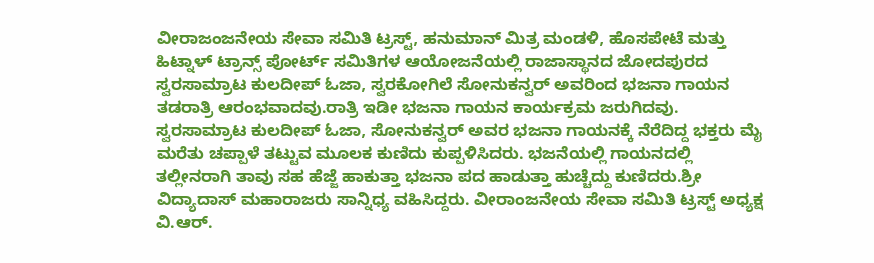ವೀರಾಜಂಜನೇಯ ಸೇವಾ ಸಮಿತಿ ಟ್ರಸ್ಟ್, ಹನುಮಾನ್ ಮಿತ್ರ ಮಂಡಳಿ, ಹೊಸಪೇಟೆ ಮತ್ತು ಹಿಟ್ನಾಳ್ ಟ್ರಾನ್ಸ್ ಪೋರ್ಟ್ ಸಮಿತಿಗಳ ಆಯೋಜನೆಯಲ್ಲಿ ರಾಜಾಸ್ಥಾನದ ಜೋದಪುರದ ಸ್ವರಸಾಮ್ರಾಟ ಕುಲದೀಪ್ ಓಜಾ, ಸ್ವರಕೋಗಿಲೆ ಸೋನುಕನ್ವರ್ ಅವರಿಂದ ಭಜನಾ ಗಾಯನ ತಡರಾತ್ರಿ ಆರಂಭವಾದವು.ರಾತ್ರಿ ಇಡೀ ಭಜನಾ ಗಾಯನ ಕಾರ್ಯಕ್ರಮ ಜರುಗಿದವು. ಸ್ವರಸಾಮ್ರಾಟ ಕುಲದೀಪ್ ಓಜಾ, ಸೋನುಕನ್ವರ್ ಅವರ ಭಜನಾ ಗಾಯನಕ್ಕೆ ನೆರೆದಿದ್ದ ಭಕ್ತರು ಮೈ ಮರೆತು ಚಪ್ಪಾಳೆ ತಟ್ಟುವ ಮೂಲಕ ಕುಣಿದು ಕುಪ್ಪಳಿಸಿದರು. ಭಜನೆಯಲ್ಲಿ ಗಾಯನದಲ್ಲಿ ತಲ್ಲೀನರಾಗಿ ತಾವು ಸಹ ಹೆಜ್ಜೆ ಹಾಕುತ್ತಾ ಭಜನಾ ಪದ ಹಾಡುತ್ತಾ ಹುಚ್ಚೆದ್ದು ಕುಣಿದರು.ಶ್ರೀ ವಿದ್ಯಾದಾಸ್ ಮಹಾರಾಜರು ಸಾನ್ನಿಧ್ಯ ವಹಿಸಿದ್ದರು. ವೀರಾಂಜನೇಯ ಸೇವಾ ಸಮಿತಿ ಟ್ರಸ್ಟ್ ಅಧ್ಯಕ್ಷ ವಿ.ಆರ್.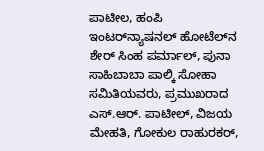ಪಾಟೀಲ, ಹಂಪಿ ಇಂಟರ್‌ನ್ಯಾಷನಲ್ ಹೋಟೆಲ್‌ನ ಶೇರ್ ಸಿಂಹ ಪರ್ಮಾಲ್, ಪುನಾ ಸಾಹಿಬಾಬಾ ಪಾಲ್ಕಿ ಸೋಹಾ ಸಮಿತಿಯವರು, ಪ್ರಮುಖರಾದ ಎಸ್.ಆರ್. ಪಾಟೀಲ್, ವಿಜಯ ಮೇಹತಿ, ಗೋಕುಲ ರಾಹುರಕರ್,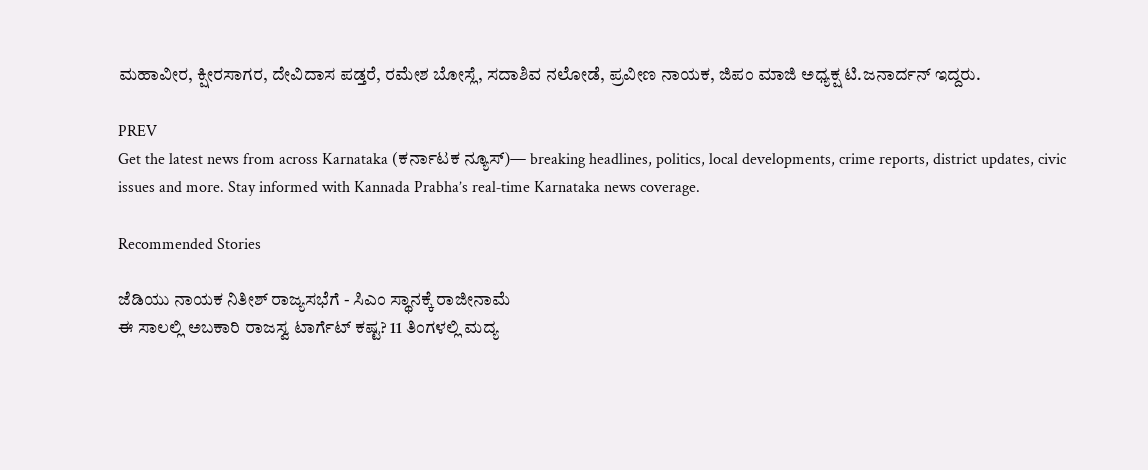ಮಹಾವೀರ, ಕ್ಷೀರಸಾಗರ, ದೇವಿದಾಸ ಪಡ್ತರೆ, ರಮೇಶ ಬೋಸ್ಲೆ, ಸದಾಶಿವ ನಲೋಡೆ, ಪ್ರವೀಣ ನಾಯಕ, ಜಿಪಂ ಮಾಜಿ ಅಧ್ಯಕ್ಷ ಟಿ.ಜನಾರ್ದನ್ ಇದ್ದರು.

PREV
Get the latest news from across Karnataka (ಕರ್ನಾಟಕ ನ್ಯೂಸ್)— breaking headlines, politics, local developments, crime reports, district updates, civic issues and more. Stay informed with Kannada Prabha’s real‑time Karnataka news coverage.

Recommended Stories

ಜೆಡಿಯು ನಾಯಕ ನಿತೀಶ್‌ ರಾಜ್ಯಸಭೆಗೆ - ಸಿಎಂ ಸ್ಥಾನಕ್ಕೆ ರಾಜೀನಾಮೆ
ಈ ಸಾಲಲ್ಲಿ ಅಬಕಾರಿ ರಾಜಸ್ವ ಟಾರ್ಗೆಟ್‌ ಕಷ್ಟ? 11 ತಿಂಗಳಲ್ಲಿ ಮದ್ಯ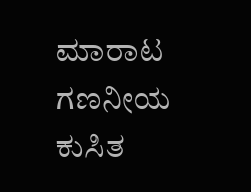ಮಾರಾಟ ಗಣನೀಯ ಕುಸಿತ